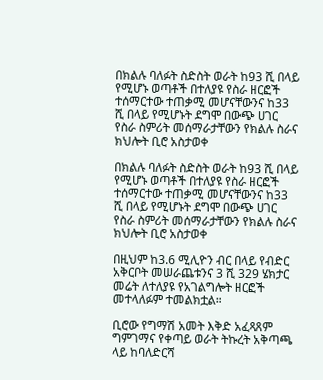በክልሉ ባለፉት ስድስት ወራት ከ93 ሺ በላይ የሚሆኑ ወጣቶች በተለያዩ የስራ ዘርፎች ተሰማርተው ተጠቃሚ መሆናቸውንና ከ33 ሺ በላይ የሚሆኑት ደግሞ በውጭ ሀገር የስራ ስምሪት መሰማራታቸውን የክልሉ ስራና ክህሎት ቢሮ አስታወቀ

በክልሉ ባለፉት ስድስት ወራት ከ93 ሺ በላይ የሚሆኑ ወጣቶች በተለያዩ የስራ ዘርፎች ተሰማርተው ተጠቃሚ መሆናቸውንና ከ33 ሺ በላይ የሚሆኑት ደግሞ በውጭ ሀገር የስራ ስምሪት መሰማራታቸውን የክልሉ ስራና ክህሎት ቢሮ አስታወቀ

በዚህም ከ3.6 ሚሊዮን ብር በላይ የብድር አቅርቦት መሠራጨቱንና 3 ሺ 329 ሄክታር መሬት ለተለያዩ የአገልግሎት ዘርፎች መተላለፉም ተመልክቷል።

ቢሮው የግማሽ አመት እቅድ አፈጻጸም ግምገማና የቀጣይ ወራት ትኩረት አቅጣጫ ላይ ከባለድርሻ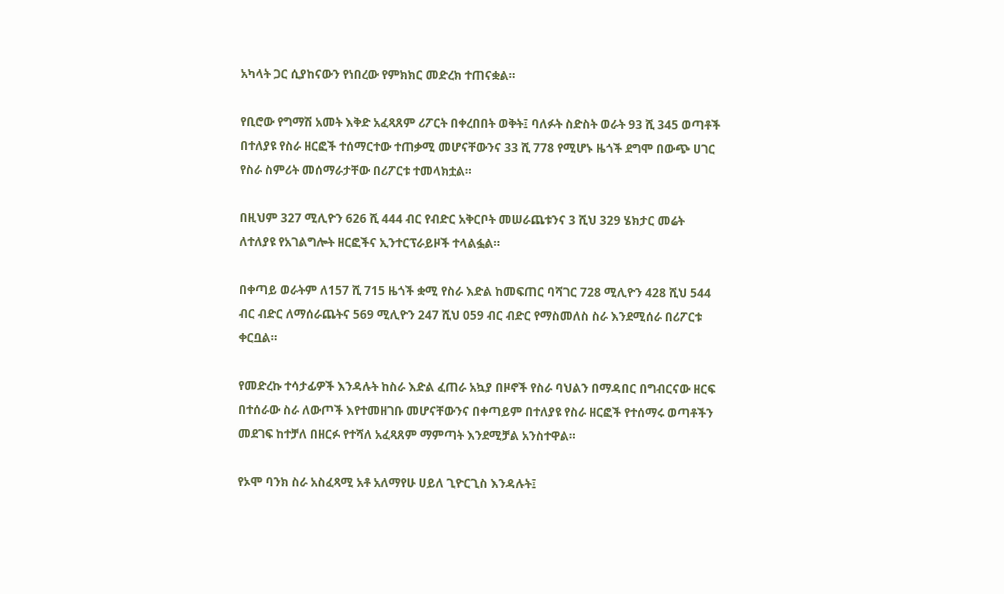አካላት ጋር ሲያከናውን የነበረው የምክክር መድረክ ተጠናቋል።

የቢሮው የግማሽ አመት እቅድ አፈጻጸም ሪፖርት በቀረበበት ወቅት፤ ባለፉት ስድስት ወራት 93 ሺ 345 ወጣቶች በተለያዩ የስራ ዘርፎች ተሰማርተው ተጠቃሚ መሆናቸውንና 33 ሺ 778 የሚሆኑ ዜጎች ደግሞ በውጭ ሀገር የስራ ስምሪት መሰማራታቸው በሪፖርቱ ተመላክቷል።

በዚህም 327 ሚሊዮን 626 ሺ 444 ብር የብድር አቅርቦት መሠራጨቱንና 3 ሺህ 329 ሄክታር መሬት ለተለያዩ የአገልግሎት ዘርፎችና ኢንተርፕራይዞች ተላልፏል።

በቀጣይ ወራትም ለ157 ሺ 715 ዜጎች ቋሚ የስራ እድል ከመፍጠር ባሻገር 728 ሚሊዮን 428 ሺህ 544 ብር ብድር ለማሰራጨትና 569 ሚሊዮን 247 ሺህ 059 ብር ብድር የማስመለስ ስራ እንደሚሰራ በሪፖርቱ ቀርቧል።

የመድረኩ ተሳታፊዎች እንዳሉት ከስራ እድል ፈጠራ አኳያ በዞኖች የስራ ባህልን በማዳበር በግብርናው ዘርፍ በተሰራው ስራ ለውጦች እየተመዘገቡ መሆናቸውንና በቀጣይም በተለያዩ የስራ ዘርፎች የተሰማሩ ወጣቶችን መደገፍ ከተቻለ በዘርፉ የተሻለ አፈጻጸም ማምጣት እንደሚቻል አንስተዋል።

የኦሞ ባንክ ስራ አስፈጻሚ አቶ አለማየሁ ሀይለ ጊዮርጊስ እንዳሉት፤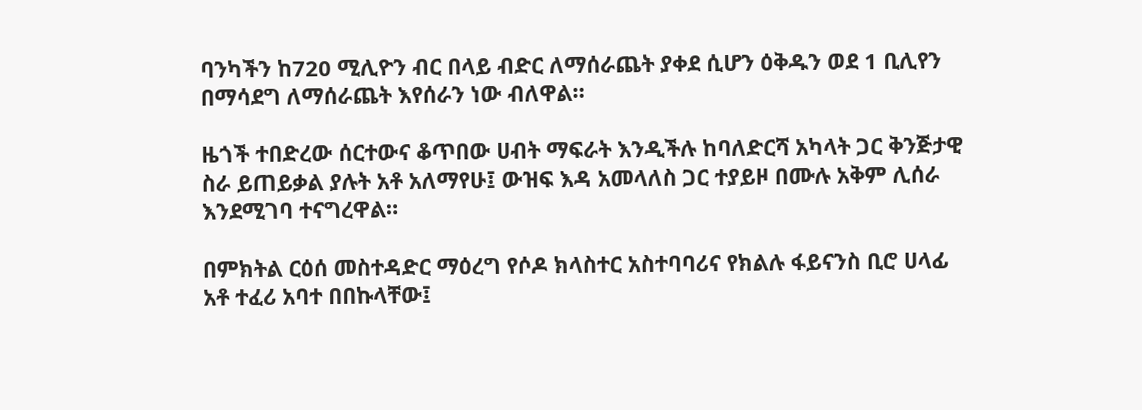ባንካችን ከ720 ሚሊዮን ብር በላይ ብድር ለማሰራጨት ያቀደ ሲሆን ዕቅዱን ወደ 1 ቢሊየን በማሳደግ ለማሰራጨት እየሰራን ነው ብለዋል።

ዜጎች ተበድረው ሰርተውና ቆጥበው ሀብት ማፍራት እንዲችሉ ከባለድርሻ አካላት ጋር ቅንጅታዊ ስራ ይጠይቃል ያሉት አቶ አለማየሁ፤ ውዝፍ እዳ አመላለስ ጋር ተያይዞ በሙሉ አቅም ሊሰራ እንደሚገባ ተናግረዋል።

በምክትል ርዕሰ መስተዳድር ማዕረግ የሶዶ ክላስተር አስተባባሪና የክልሉ ፋይናንስ ቢሮ ሀላፊ አቶ ተፈሪ አባተ በበኩላቸው፤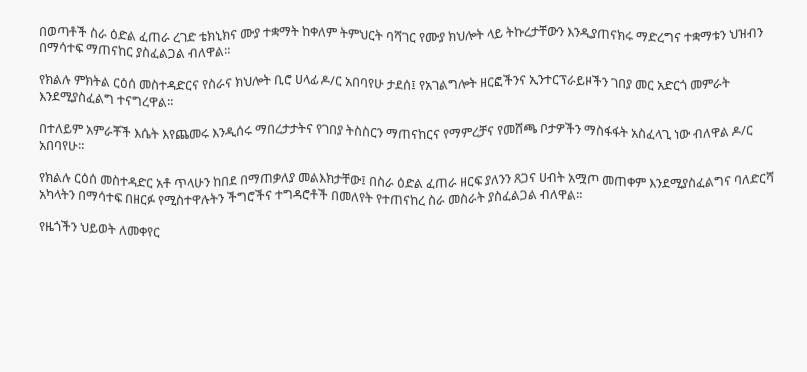በወጣቶች ስራ ዕድል ፈጠራ ረገድ ቴክኒክና ሙያ ተቋማት ከቀለም ትምህርት ባሻገር የሙያ ክህሎት ላይ ትኩረታቸውን እንዲያጠናክሩ ማድረግና ተቋማቱን ህዝብን በማሳተፍ ማጠናከር ያስፈልጋል ብለዋል።

የክልሉ ምክትል ርዕሰ መስተዳድርና የስራና ክህሎት ቢሮ ሀላፊ ዶ/ር አበባየሁ ታደሰ፤ የአገልግሎት ዘርፎችንና ኢንተርፕራይዞችን ገበያ መር አድርጎ መምራት እንደሚያስፈልግ ተናግረዋል።

በተለይም አምራቾች እሴት እየጨመሩ እንዲሰሩ ማበረታታትና የገበያ ትስስርን ማጠናከርና የማምረቻና የመሸጫ ቦታዎችን ማስፋፋት አስፈላጊ ነው ብለዋል ዶ/ር አበባየሁ።

የክልሉ ርዕሰ መስተዳድር አቶ ጥላሁን ከበደ በማጠቃለያ መልእክታቸው፤ በስራ ዕድል ፈጠራ ዘርፍ ያለንን ጸጋና ሀብት አሟጦ መጠቀም እንደሚያስፈልግና ባለድርሻ አካላትን በማሳተፍ በዘርፉ የሚስተዋሉትን ችግሮችና ተግዳሮቶች በመለየት የተጠናከረ ስራ መስራት ያስፈልጋል ብለዋል።

የዜጎችን ህይወት ለመቀየር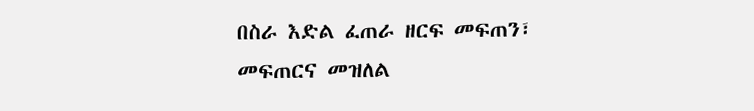በስራ እድል ፈጠራ ዘርፍ መፍጠን፣ መፍጠርና መዝለል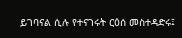ይገባናል ሲሉ የተናገሩት ርዕሰ መስተዳድሩ፤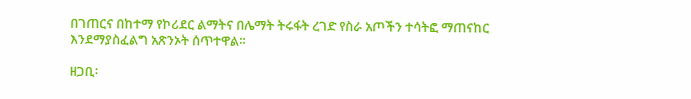በገጠርና በከተማ የኮሪደር ልማትና በሌማት ትሩፋት ረገድ የስራ አጦችን ተሳትፎ ማጠናከር እንደማያስፈልግ አጽንኦት ሰጥተዋል።

ዘጋቢ፡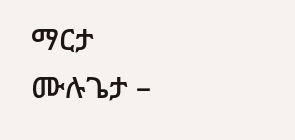ማርታ ሙሉጌታ –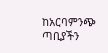ከአርባምንጭ ጣቢያችን